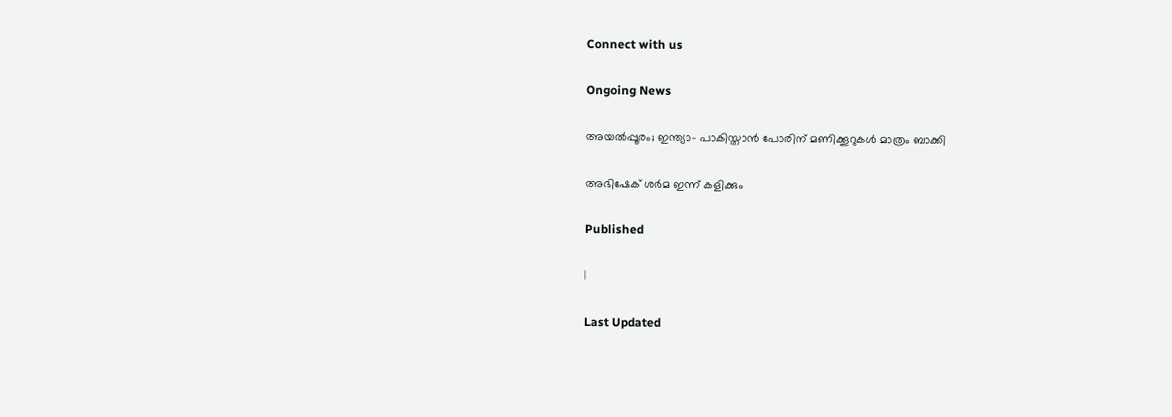Connect with us

Ongoing News

അയൽപ്പൂരം; ഇന്ത്യാ- പാകിസ്താൻ പോരിന് മണിക്കൂറുകൾ മാത്രം ബാക്കി

അഭിഷേക് ശർമ ഇന്ന് കളിക്കും

Published

|

Last Updated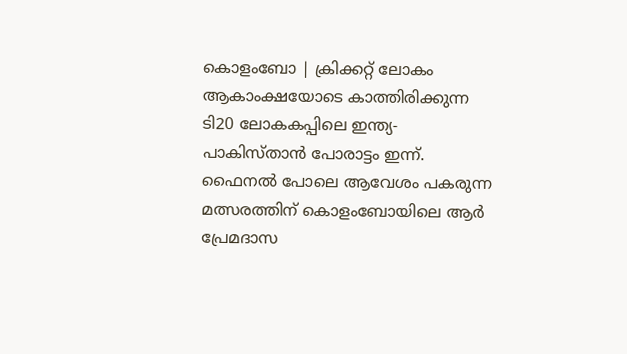കൊളംബോ | ക്രിക്കറ്റ് ലോകം ആകാംക്ഷയോടെ കാത്തിരിക്കുന്ന ടി20 ലോകകപ്പിലെ ഇന്ത്യ- പാകിസ്താൻ പോരാട്ടം ഇന്ന്. ഫൈനൽ പോലെ ആവേശം പകരുന്ന മത്സരത്തിന് കൊളംബോയിലെ ആർ പ്രേമദാസ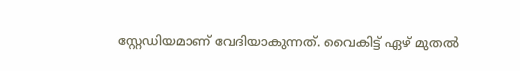സ്റ്റേഡിയമാണ് വേദിയാകുന്നത്. വൈകിട്ട് ഏഴ് മുതൽ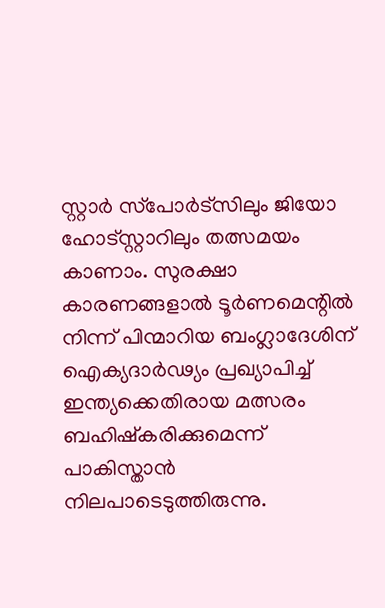സ്റ്റാർ സ്‌പോർട്‌സിലും ജിയോ ഹോട്‌സ്റ്റാറിലും തത്സമയം കാണാം. സുരക്ഷാ കാരണങ്ങളാൽ ടൂർണമെന്റിൽ നിന്ന് പിന്മാറിയ ബംഗ്ലാദേശിന് ഐക്യദാർഢ്യം പ്രഖ്യാപിച്ച് ഇന്ത്യക്കെതിരായ മത്സരം ബഹിഷ്‌കരിക്കുമെന്ന് പാകിസ്താൻ നിലപാടെടുത്തിരുന്നു.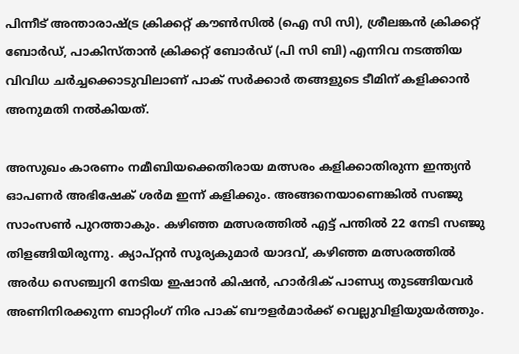പിന്നീട് അന്താരാഷ്ട്ര ക്രിക്കറ്റ് കൗൺസിൽ (ഐ സി സി), ശ്രീലങ്കൻ ക്രിക്കറ്റ് ബോർഡ്, പാകിസ്താൻ ക്രിക്കറ്റ് ബോർഡ് (പി സി ബി) എന്നിവ നടത്തിയ വിവിധ ചർച്ചക്കൊടുവിലാണ് പാക് സർക്കാർ തങ്ങളുടെ ടീമിന് കളിക്കാൻ അനുമതി നൽകിയത്.

അസുഖം കാരണം നമീബിയക്കെതിരായ മത്സരം കളിക്കാതിരുന്ന ഇന്ത്യൻ ഓപണർ അഭിഷേക് ശർമ ഇന്ന് കളിക്കും. അങ്ങനെയാണെങ്കിൽ സഞ്ജു സാംസൺ പുറത്താകും. കഴിഞ്ഞ മത്സരത്തിൽ എട്ട് പന്തിൽ 22 നേടി സഞ്ജു തിളങ്ങിയിരുന്നു. ക്യാപ്റ്റൻ സൂര്യകുമാർ യാദവ്, കഴിഞ്ഞ മത്സരത്തിൽ അർധ സെഞ്ച്വറി നേടിയ ഇഷാൻ കിഷൻ, ഹാർദിക് പാണ്ഡ്യ തുടങ്ങിയവർ അണിനിരക്കുന്ന ബാറ്റിംഗ് നിര പാക് ബൗളർമാർക്ക് വെല്ലുവിളിയുയർത്തും.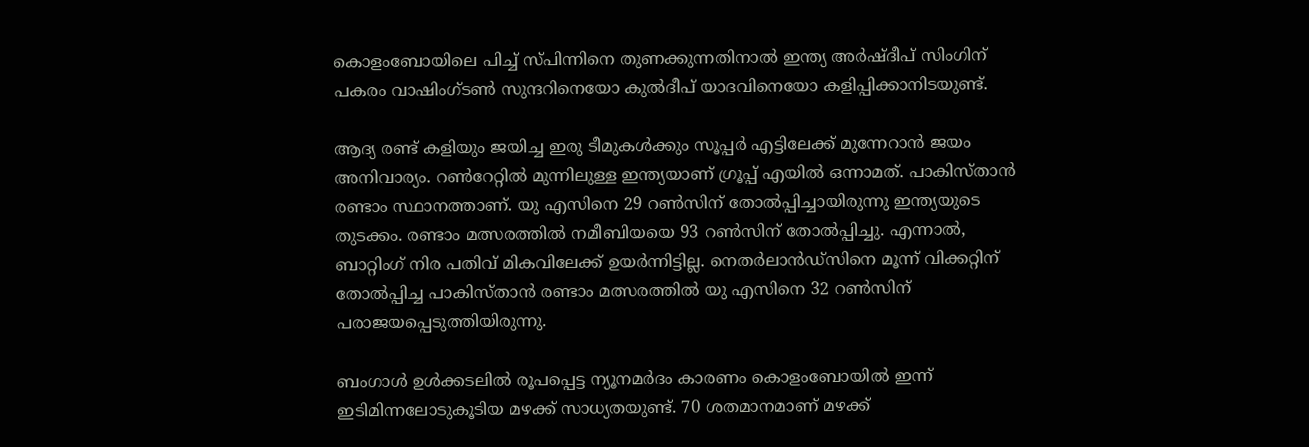കൊളംബോയിലെ പിച്ച് സ്പിന്നിനെ തുണക്കുന്നതിനാൽ ഇന്ത്യ അര്‍ഷ്ദീപ് സിംഗിന് പകരം വാഷിംഗ്ടണ്‍ സുന്ദറിനെയോ കുൽദീപ് യാദവിനെയോ കളിപ്പിക്കാനിടയുണ്ട്.

ആദ്യ രണ്ട് കളിയും ജയിച്ച ഇരു ടീമുകൾക്കും സൂപ്പർ എട്ടിലേക്ക് മുന്നേറാൻ ജയം അനിവാര്യം. റൺറേറ്റിൽ മുന്നിലുള്ള ഇന്ത്യയാണ് ഗ്രൂപ്പ് എയിൽ ഒന്നാമത്. പാകിസ്താൻ രണ്ടാം സ്ഥാനത്താണ്. യു എസിനെ 29 റൺസിന് തോൽപ്പിച്ചായിരുന്നു ഇന്ത്യയുടെ തുടക്കം. രണ്ടാം മത്സരത്തിൽ നമീബിയയെ 93 റൺസിന് തോൽപ്പിച്ചു. എന്നാൽ, ബാറ്റിംഗ് നിര പതിവ് മികവിലേക്ക് ഉയർന്നിട്ടില്ല. നെതർലാൻഡ്‌സിനെ മൂന്ന് വിക്കറ്റിന് തോൽപ്പിച്ച പാകിസ്താൻ രണ്ടാം മത്സരത്തിൽ യു എസിനെ 32 റൺസിന് പരാജയപ്പെടുത്തിയിരുന്നു.

ബംഗാൾ ഉൾക്കടലിൽ രൂപപ്പെട്ട ന്യൂനമർദം കാരണം കൊളംബോയിൽ ഇന്ന് ഇടിമിന്നലോടുകൂടിയ മഴക്ക് സാധ്യതയുണ്ട്. 70 ശതമാനമാണ് മഴക്ക്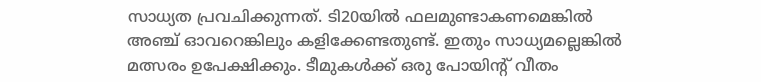സാധ്യത പ്രവചിക്കുന്നത്. ടി20യിൽ ഫലമുണ്ടാകണമെങ്കിൽ അഞ്ച് ഓവറെങ്കിലും കളിക്കേണ്ടതുണ്ട്. ഇതും സാധ്യമല്ലെങ്കിൽ മത്സരം ഉപേക്ഷിക്കും. ടീമുകൾക്ക് ഒരു പോയിന്റ് വീതം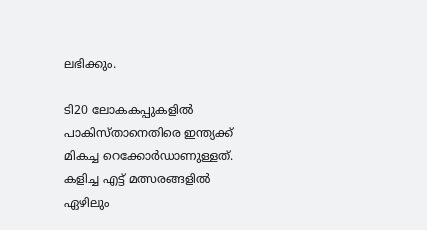ലഭിക്കും.

ടി20 ലോകകപ്പുകളിൽ പാകിസ്താനെതിരെ ഇന്ത്യക്ക് മികച്ച റെക്കോർഡാണുള്ളത്. കളിച്ച എട്ട് മത്സരങ്ങളിൽ ഏഴിലും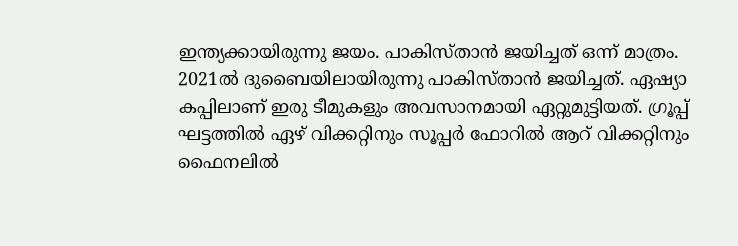ഇന്ത്യക്കായിരുന്നു ജയം. പാകിസ്താൻ ജയിച്ചത് ഒന്ന് മാത്രം. 2021ൽ ദുബൈയിലായിരുന്നു പാകിസ്താൻ ജയിച്ചത്. ഏഷ്യാ കപ്പിലാണ് ഇരു ടീമുകളും അവസാനമായി ഏറ്റുമുട്ടിയത്. ഗ്രൂപ്പ് ഘട്ടത്തിൽ ഏഴ് വിക്കറ്റിനും സൂപ്പർ ഫോറിൽ ആറ് വിക്കറ്റിനും ഫൈനലിൽ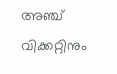അഞ്ച് വിക്കറ്റിനും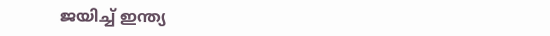ജയിച്ച് ഇന്ത്യ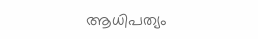ആധിപത്യം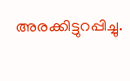അരക്കിട്ടുറപ്പിച്ചു.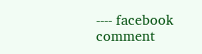---- facebook comment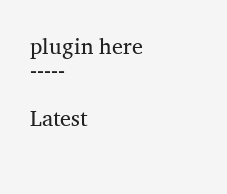plugin here -----

Latest